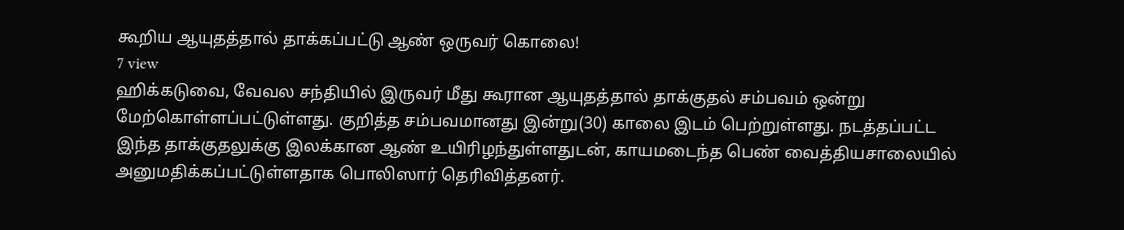கூறிய ஆயுதத்தால் தாக்கப்பட்டு ஆண் ஒருவர் கொலை!
7 view
ஹிக்கடுவை, வேவல சந்தியில் இருவர் மீது கூரான ஆயுதத்தால் தாக்குதல் சம்பவம் ஒன்று மேற்கொள்ளப்பட்டுள்ளது. குறித்த சம்பவமானது இன்று(30) காலை இடம் பெற்றுள்ளது. நடத்தப்பட்ட இந்த தாக்குதலுக்கு இலக்கான ஆண் உயிரிழந்துள்ளதுடன், காயமடைந்த பெண் வைத்தியசாலையில் அனுமதிக்கப்பட்டுள்ளதாக பொலிஸார் தெரிவித்தனர்.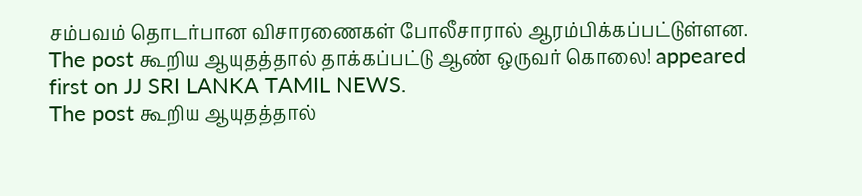சம்பவம் தொடர்பான விசாரணைகள் போலீசாரால் ஆரம்பிக்கப்பட்டுள்ளன.
The post கூறிய ஆயுதத்தால் தாக்கப்பட்டு ஆண் ஒருவர் கொலை! appeared first on JJ SRI LANKA TAMIL NEWS.
The post கூறிய ஆயுதத்தால்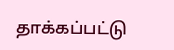தாக்கப்பட்டு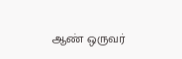ஆண் ஒருவர்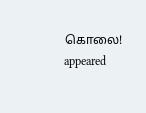கொலை! appeared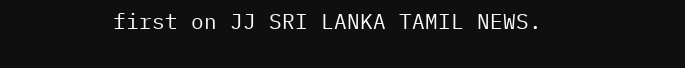first on JJ SRI LANKA TAMIL NEWS.